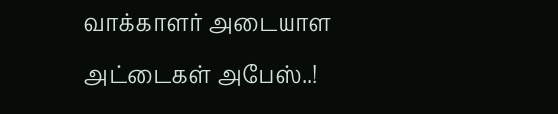வாக்காளர் அடையாள அட்டைகள் அபேஸ்..!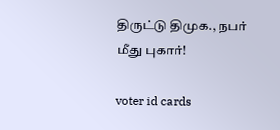திருட்டு திமுக., நபர் மீது புகார்!

voter id cards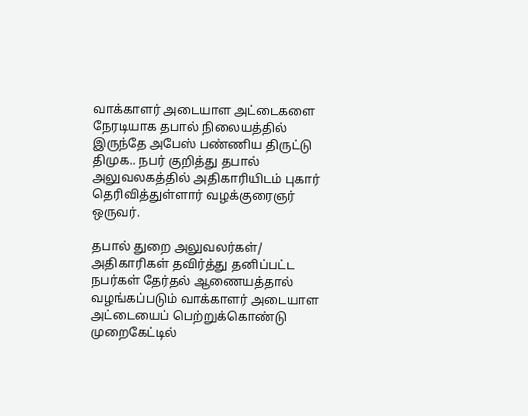வாக்காளர் அடையாள அட்டைகளை நேரடியாக தபால் நிலையத்தில் இருந்தே அபேஸ் பண்ணிய திருட்டு திமுக.. நபர் குறித்து தபால் அலுவலகத்தில் அதிகாரியிடம் புகார் தெரிவித்துள்ளார் வழக்குரைஞர் ஒருவர்.

தபால் துறை அலுவலர்கள்/ அதிகாரிகள் தவிர்த்து தனிப்பட்ட நபர்கள் தேர்தல் ஆணையத்தால் வழங்கப்படும் வாக்காளர் அடையாள அட்டையைப் பெற்றுக்கொண்டு முறைகேட்டில்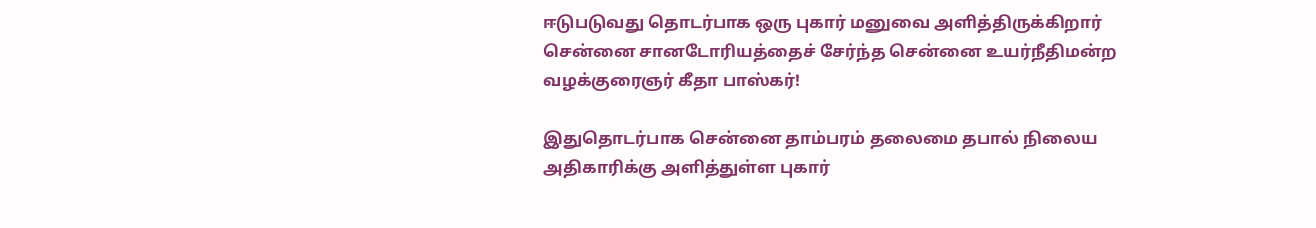ஈடுபடுவது தொடர்பாக ஒரு புகார் மனுவை அளித்திருக்கிறார் சென்னை சானடோரியத்தைச் சேர்ந்த சென்னை உயர்நீதிமன்ற வழக்குரைஞர் கீதா பாஸ்கர்!

இதுதொடர்பாக சென்னை தாம்பரம் தலைமை தபால் நிலைய அதிகாரிக்கு அளித்துள்ள புகார்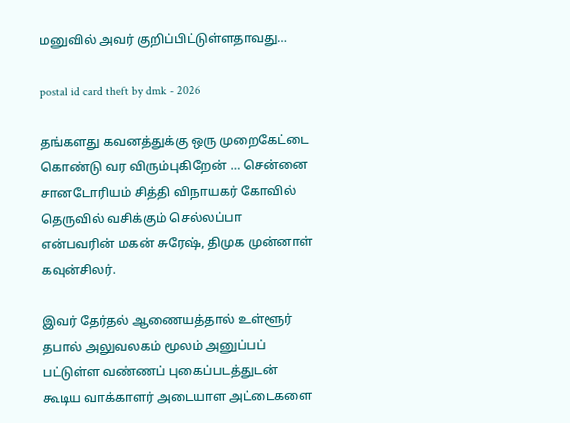மனுவில் அவர் குறிப்பிட்டுள்ளதாவது…

postal id card theft by dmk - 2026

தங்களது கவனத்துக்கு ஒரு முறைகேட்டை கொண்டு வர விரும்புகிறேன் … சென்னை சானடோரியம் சித்தி விநாயகர் கோவில் தெருவில் வசிக்கும் செல்லப்பா என்பவரின் மகன் சுரேஷ், திமுக முன்னாள் கவுன்சிலர்.

இவர் தேர்தல் ஆணையத்தால் உள்ளூர் தபால் அலுவலகம் மூலம் அனுப்பப் பட்டுள்ள வண்ணப் புகைப்படத்துடன் கூடிய வாக்காளர் அடையாள அட்டைகளை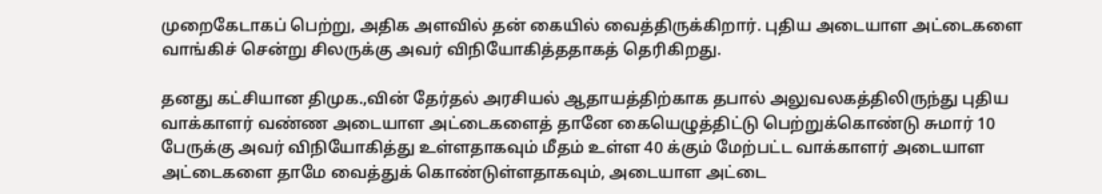முறைகேடாகப் பெற்று, அதிக அளவில் தன் கையில் வைத்திருக்கிறார். புதிய அடையாள அட்டைகளை வாங்கிச் சென்று சிலருக்கு அவர் விநியோகித்ததாகத் தெரிகிறது.

தனது கட்சியான திமுக.,வின் தேர்தல் அரசியல் ஆதாயத்திற்காக தபால் அலுவலகத்திலிருந்து புதிய வாக்காளர் வண்ண அடையாள அட்டைகளைத் தானே கையெழுத்திட்டு பெற்றுக்கொண்டு சுமார் 10 பேருக்கு அவர் விநியோகித்து உள்ளதாகவும் மீதம் உள்ள 40 க்கும் மேற்பட்ட வாக்காளர் அடையாள அட்டைகளை தாமே வைத்துக் கொண்டுள்ளதாகவும், அடையாள அட்டை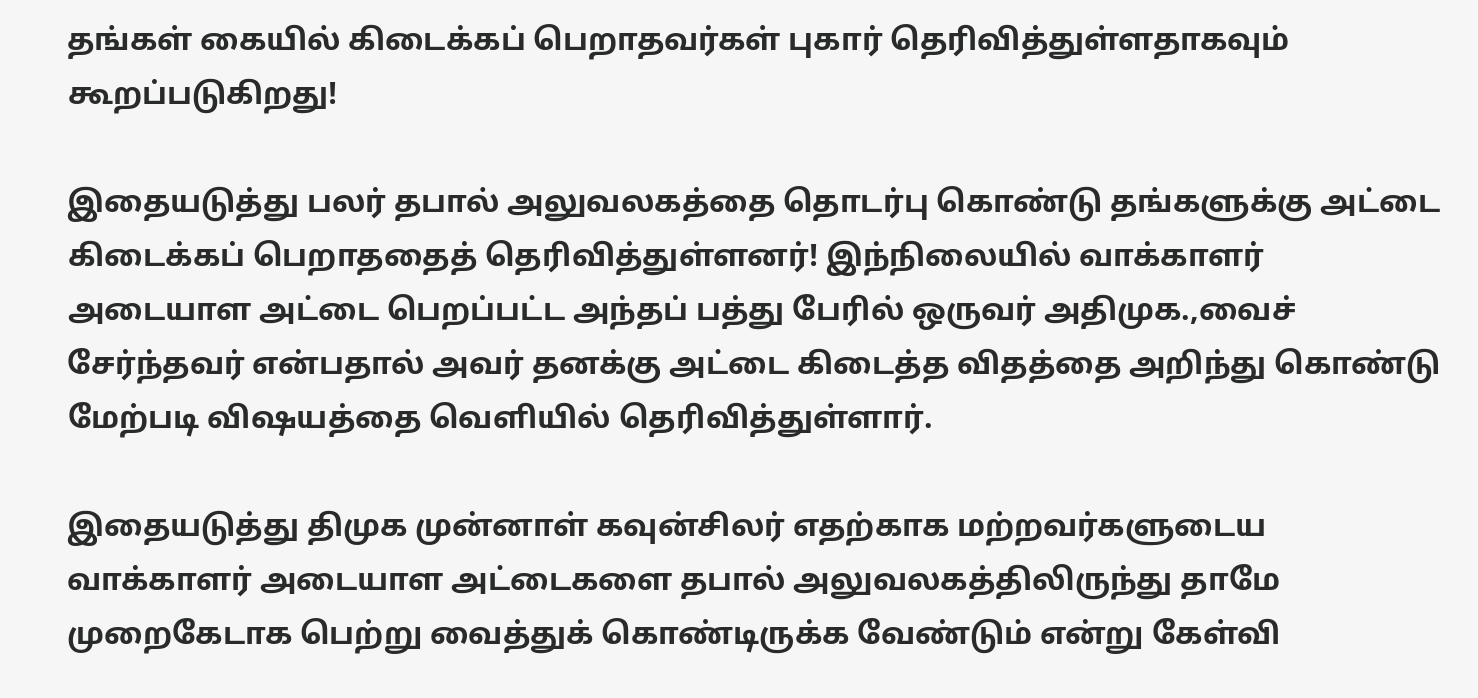தங்கள் கையில் கிடைக்கப் பெறாதவர்கள் புகார் தெரிவித்துள்ளதாகவும் கூறப்படுகிறது!

இதையடுத்து பலர் தபால் அலுவலகத்தை தொடர்பு கொண்டு தங்களுக்கு அட்டை கிடைக்கப் பெறாததைத் தெரிவித்துள்ளனர்! இந்நிலையில் வாக்காளர் அடையாள அட்டை பெறப்பட்ட அந்தப் பத்து பேரில் ஒருவர் அதிமுக.,வைச் சேர்ந்தவர் என்பதால் அவர் தனக்கு அட்டை கிடைத்த விதத்தை அறிந்து கொண்டு மேற்படி விஷயத்தை வெளியில் தெரிவித்துள்ளார்.

இதையடுத்து திமுக முன்னாள் கவுன்சிலர் எதற்காக மற்றவர்களுடைய வாக்காளர் அடையாள அட்டைகளை தபால் அலுவலகத்திலிருந்து தாமே முறைகேடாக பெற்று வைத்துக் கொண்டிருக்க வேண்டும் என்று கேள்வி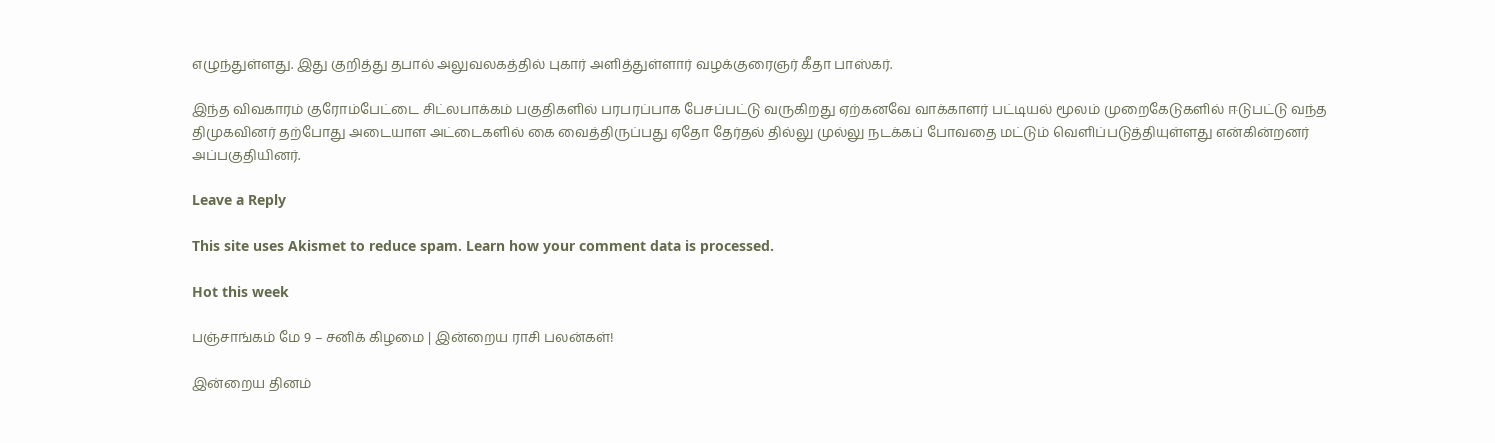எழுந்துள்ளது. இது குறித்து தபால் அலுவலகத்தில் புகார் அளித்துள்ளார் வழக்குரைஞர் கீதா பாஸ்கர்.

இந்த விவகாரம் குரோம்பேட்டை சிட்லபாக்கம் பகுதிகளில் பரபரப்பாக பேசப்பட்டு வருகிறது ஏற்கனவே வாக்காளர் பட்டியல் மூலம் முறைகேடுகளில் ஈடுபட்டு வந்த திமுகவினர் தற்போது அடையாள அட்டைகளில் கை வைத்திருப்பது ஏதோ தேர்தல் தில்லு முல்லு நடக்கப் போவதை மட்டும் வெளிப்படுத்தியுள்ளது என்கின்றனர் அப்பகுதியினர்.

Leave a Reply

This site uses Akismet to reduce spam. Learn how your comment data is processed.

Hot this week

பஞ்சாங்கம் மே 9 – சனிக் கிழமை | இன்றைய ராசி பலன்கள்!

இன்றைய தினம்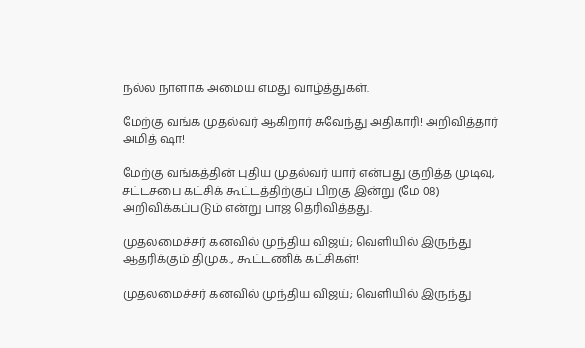நல்ல நாளாக அமைய எமது வாழ்த்துகள்.

மேற்கு வங்க முதல்வர் ஆகிறார் சுவேந்து அதிகாரி! அறிவித்தார் அமித் ஷா!

மேற்கு வங்கத்தின் புதிய முதல்வர் யார் என்பது குறித்த முடிவு, சட்டசபை கட்சிக் கூட்டத்திற்குப் பிறகு இன்று (மே 08) அறிவிக்கப்படும் என்று பாஜ தெரிவித்தது.

முதலமைச்சர் கனவில் முந்திய விஜய்; வெளியில் இருந்து ஆதரிக்கும் திமுக., கூட்டணிக் கட்சிகள்!

முதலமைச்சர் கனவில் முந்திய விஜய்; வெளியில் இருந்து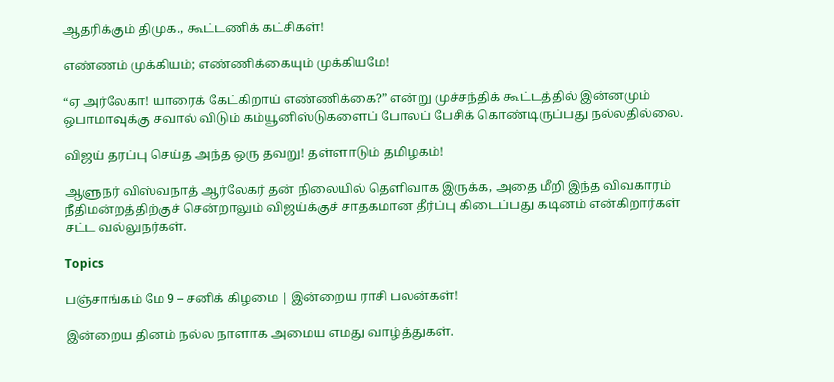ஆதரிக்கும் திமுக., கூட்டணிக் கட்சிகள்!

எண்ணம் முக்கியம்; எண்ணிக்கையும் முக்கியமே!

“ஏ அர்லேகா! யாரைக் கேட்கிறாய் எண்ணிக்கை?” என்று முச்சந்திக் கூட்டத்தில் இன்னமும் ஒபாமாவுக்கு சவால் விடும் கம்யூனிஸ்டுகளைப் போலப் பேசிக் கொண்டிருப்பது நல்லதில்லை.

விஜய் தரப்பு செய்த அந்த ஒரு தவறு! தள்ளாடும் தமிழகம்!

ஆளுநர் விஸ்வநாத் ஆர்லேகர் தன் நிலையில் தெளிவாக இருக்க, அதை மீறி இந்த விவகாரம் நீதிமன்றத்திற்குச் சென்றாலும் விஜய்க்குச் சாதகமான தீர்ப்பு கிடைப்பது கடினம் என்கிறார்கள் சட்ட வல்லுநர்கள்.

Topics

பஞ்சாங்கம் மே 9 – சனிக் கிழமை | இன்றைய ராசி பலன்கள்!

இன்றைய தினம் நல்ல நாளாக அமைய எமது வாழ்த்துகள்.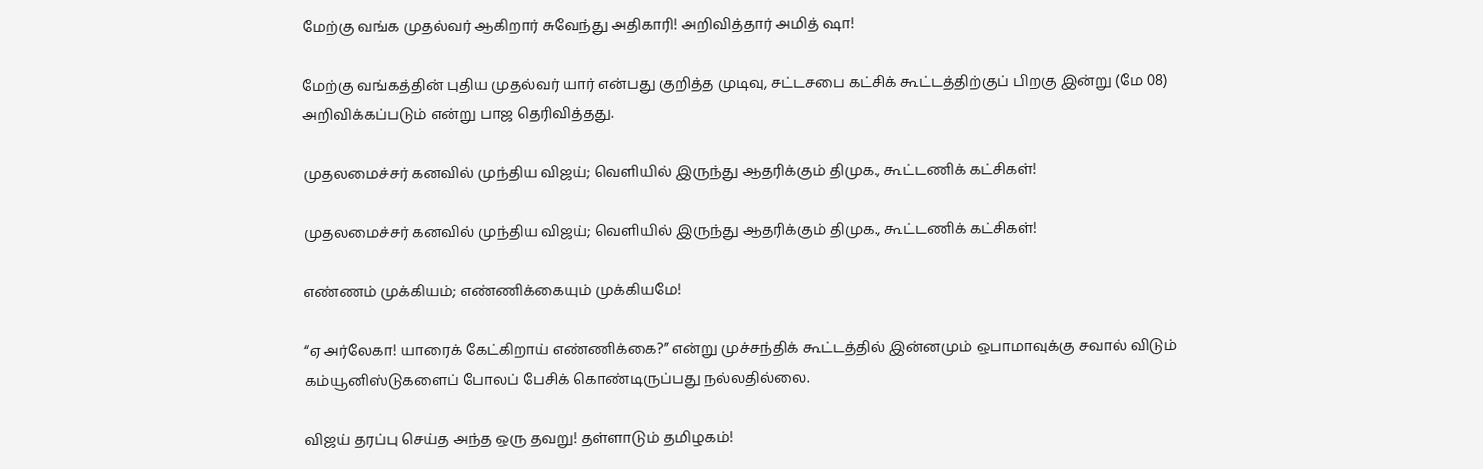மேற்கு வங்க முதல்வர் ஆகிறார் சுவேந்து அதிகாரி! அறிவித்தார் அமித் ஷா!

மேற்கு வங்கத்தின் புதிய முதல்வர் யார் என்பது குறித்த முடிவு, சட்டசபை கட்சிக் கூட்டத்திற்குப் பிறகு இன்று (மே 08) அறிவிக்கப்படும் என்று பாஜ தெரிவித்தது.

முதலமைச்சர் கனவில் முந்திய விஜய்; வெளியில் இருந்து ஆதரிக்கும் திமுக., கூட்டணிக் கட்சிகள்!

முதலமைச்சர் கனவில் முந்திய விஜய்; வெளியில் இருந்து ஆதரிக்கும் திமுக., கூட்டணிக் கட்சிகள்!

எண்ணம் முக்கியம்; எண்ணிக்கையும் முக்கியமே!

“ஏ அர்லேகா! யாரைக் கேட்கிறாய் எண்ணிக்கை?” என்று முச்சந்திக் கூட்டத்தில் இன்னமும் ஒபாமாவுக்கு சவால் விடும் கம்யூனிஸ்டுகளைப் போலப் பேசிக் கொண்டிருப்பது நல்லதில்லை.

விஜய் தரப்பு செய்த அந்த ஒரு தவறு! தள்ளாடும் தமிழகம்!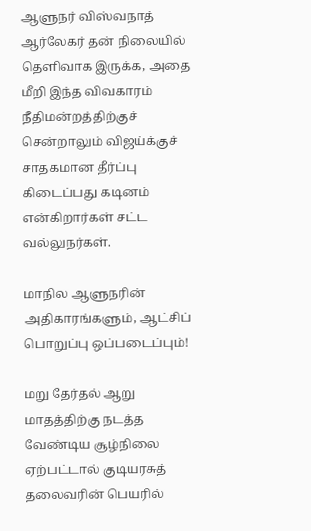ஆளுநர் விஸ்வநாத் ஆர்லேகர் தன் நிலையில் தெளிவாக இருக்க, அதை மீறி இந்த விவகாரம் நீதிமன்றத்திற்குச் சென்றாலும் விஜய்க்குச் சாதகமான தீர்ப்பு கிடைப்பது கடினம் என்கிறார்கள் சட்ட வல்லுநர்கள்.

மாநில ஆளுநரின் அதிகாரங்களும், ஆட்சிப் பொறுப்பு ஒப்படைப்பும்!

மறு தேர்தல் ஆறு மாதத்திற்கு நடத்த வேண்டிய சூழ்நிலை ஏற்பட்டால் குடியரசுத் தலைவரின் பெயரில்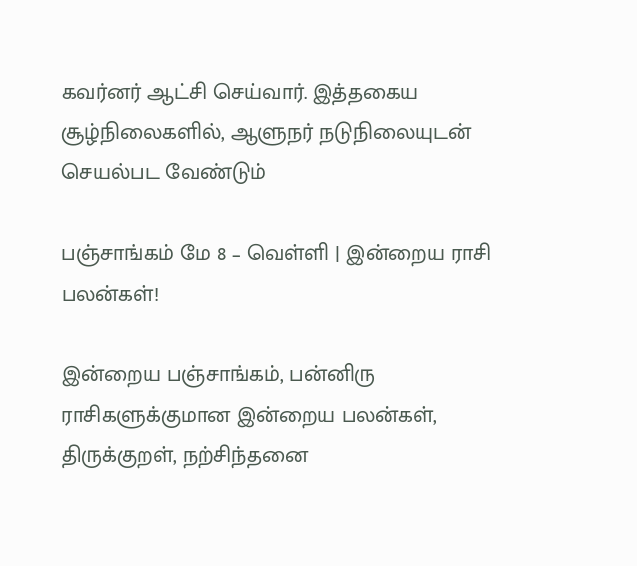கவர்னர் ஆட்சி செய்வார். இத்தகைய சூழ்நிலைகளில், ஆளுநர் நடுநிலையுடன் செயல்பட வேண்டும்

பஞ்சாங்கம் மே 8 – வெள்ளி | இன்றைய ராசி பலன்கள்!

இன்றைய பஞ்சாங்கம், பன்னிரு ராசிகளுக்குமான இன்றைய பலன்கள், திருக்குறள், நற்சிந்தனை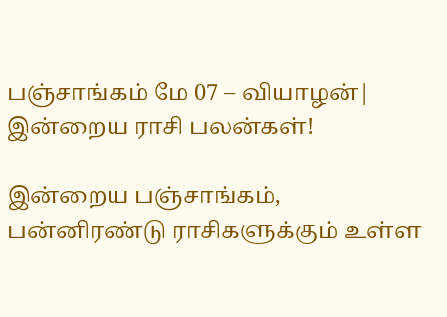பஞ்சாங்கம் மே 07 – வியாழன்| இன்றைய ராசி பலன்கள்!

இன்றைய பஞ்சாங்கம், பன்னிரண்டு ராசிகளுக்கும் உள்ள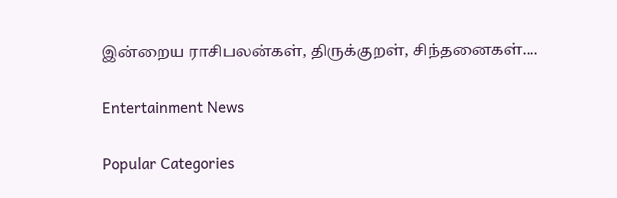இன்றைய ராசிபலன்கள், திருக்குறள், சிந்தனைகள்....

Entertainment News

Popular Categories